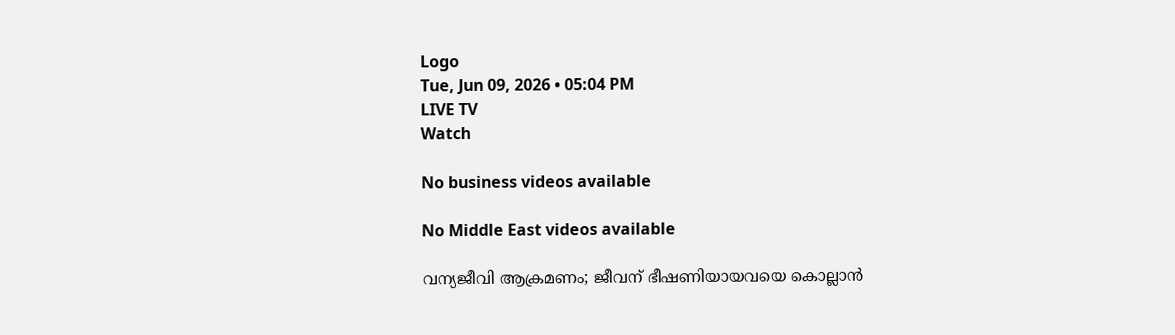Logo
Tue, Jun 09, 2026 • 05:04 PM
LIVE TV
Watch

No business videos available

No Middle East videos available

വന്യജീവി ആക്രമണം; ജീവന് ഭീഷണിയായവയെ കൊല്ലാന്‍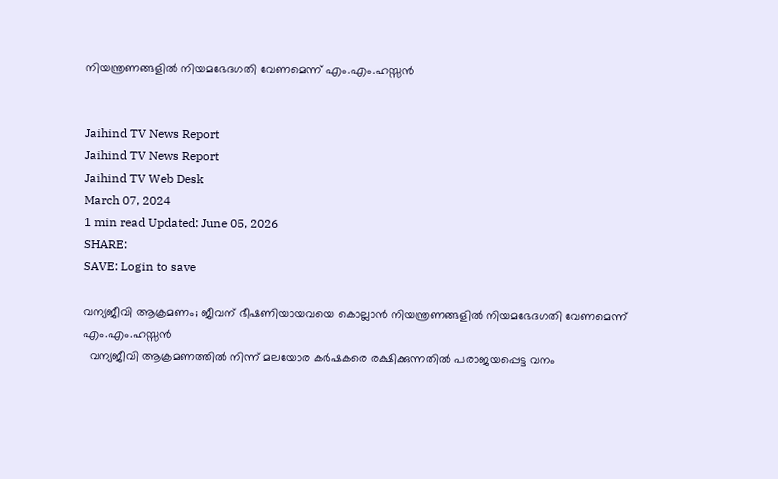നിയന്ത്രണങ്ങളില്‍ നിയമഭേദഗതി വേണമെന്ന് എം.എം.ഹസ്സന്‍


Jaihind TV News Report
Jaihind TV News Report
Jaihind TV Web Desk
March 07, 2024
1 min read Updated: June 05, 2026
SHARE:
SAVE: Login to save

വന്യജീവി ആക്രമണം; ജീവന് ഭീഷണിയായവയെ കൊല്ലാന്‍ നിയന്ത്രണങ്ങളില്‍ നിയമഭേദഗതി വേണമെന്ന് എം.എം.ഹസ്സന്‍
  വന്യജീവി ആക്രമണത്തില്‍ നിന്ന് മലയോര കര്‍ഷകരെ രക്ഷിക്കുന്നതില്‍ പരാജയപ്പെട്ട വനം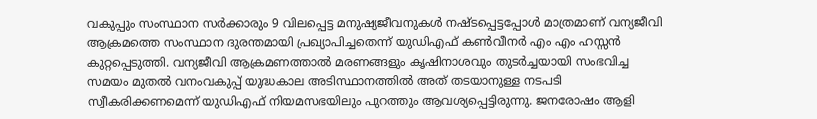വകുപ്പും സംസ്ഥാന സര്‍ക്കാരും 9 വിലപ്പെട്ട മനുഷ്യജീവനുകള്‍ നഷ്ടപ്പെട്ടപ്പോള്‍ മാത്രമാണ് വന്യജീവി ആക്രമത്തെ സംസ്ഥാന ദുരന്തമായി പ്രഖ്യാപിച്ചതെന്ന് യുഡിഎഫ് കണ്‍വീനര്‍ എം എം ഹസ്സന്‍ കുറ്റപ്പെടുത്തി. വന്യജീവി ആക്രമണത്താല്‍ മരണങ്ങളും കൃഷിനാശവും തുടര്‍ച്ചയായി സംഭവിച്ച സമയം മുതല്‍ വനംവകുപ്പ് യുദ്ധകാല അടിസ്ഥാനത്തില്‍ അത് തടയാനുള്ള നടപടി സ്വീകരിക്കണമെന്ന് യുഡിഎഫ് നിയമസഭയിലും പുറത്തും ആവശ്യപ്പെട്ടിരുന്നു. ജനരോഷം ആളി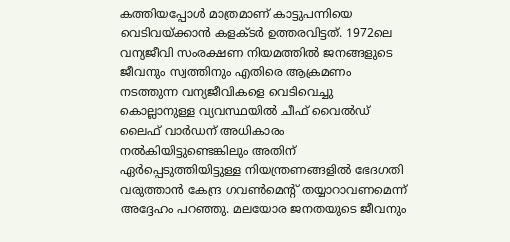കത്തിയപ്പോള്‍ മാത്രമാണ് കാട്ടുപന്നിയെ വെടിവയ്ക്കാന്‍ കളക്ടര്‍ ഉത്തരവിട്ടത്. 1972ലെ വന്യജീവി സംരക്ഷണ നിയമത്തില്‍ ജനങ്ങളുടെ ജീവനും സ്വത്തിനും എതിരെ ആക്രമണം നടത്തുന്ന വന്യജീവികളെ വെടിവെച്ചു കൊല്ലാനുള്ള വ്യവസ്ഥയില്‍ ചീഫ് വൈല്‍ഡ് ലൈഫ് വാര്‍ഡന് അധികാരം നല്‍കിയിട്ടുണ്ടെങ്കിലും അതിന് ഏര്‍പ്പെടുത്തിയിട്ടുള്ള നിയന്ത്രണങ്ങളില്‍ ഭേദഗതി വരുത്താന്‍ കേന്ദ്ര ഗവണ്‍മെന്‍റ് തയ്യാറാവണമെന്ന് അദ്ദേഹം പറഞ്ഞു. മലയോര ജനതയുടെ ജീവനും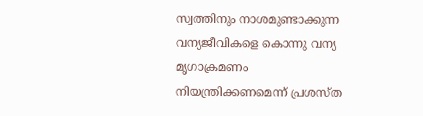സ്വത്തിനും നാശമുണ്ടാക്കുന്ന വന്യജീവികളെ കൊന്നു വന്യ മൃഗാക്രമണം നിയന്ത്രിക്കണമെന്ന് പ്രശസ്ത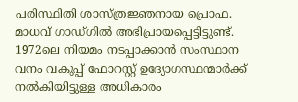പരിസ്ഥിതി ശാസ്ത്രജ്ഞനായ പ്രൊഫ. മാധവ് ഗാഡ്ഗില്‍ അഭിപ്രായപ്പെട്ടിട്ടുണ്ട്. 1972ലെ നിയമം നടപ്പാക്കാന്‍ സംസ്ഥാന വനം വകുപ്പ് ഫോറസ്റ്റ് ഉദ്യോഗസ്ഥന്മാര്‍ക്ക് നല്‍കിയിട്ടുള്ള അധികാരം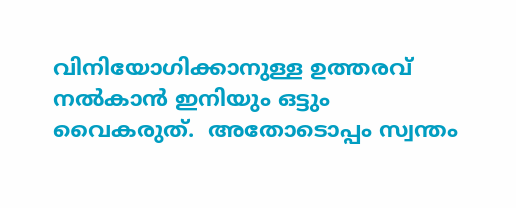വിനിയോഗിക്കാനുള്ള ഉത്തരവ് നല്‍കാന്‍ ഇനിയും ഒട്ടും വൈകരുത്.  അതോടൊപ്പം സ്വന്തം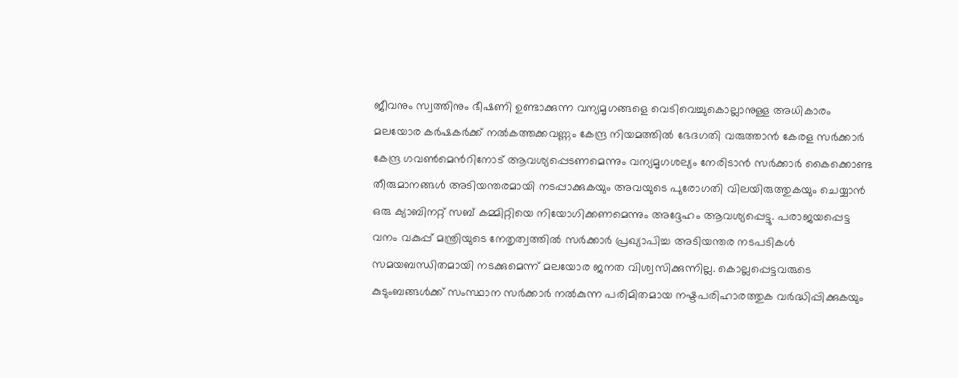ജീവനും സ്വത്തിനും ഭീഷണി ഉണ്ടാക്കുന്ന വന്യമൃഗങ്ങളെ വെടിവെച്ചുകൊല്ലാനുള്ള അധികാരം മലയോര കര്‍ഷകര്‍ക്ക് നല്‍കത്തക്കവണ്ണം കേന്ദ്ര നിയമത്തില്‍ ഭേദഗതി വരുത്താന്‍ കേരള സര്‍ക്കാര്‍ കേന്ദ്ര ഗവണ്‍മെന്‍റിനോട് ആവശ്യപ്പെടണമെന്നും വന്യമൃഗശല്യം നേരിടാന്‍ സര്‍ക്കാര്‍ കൈക്കൊണ്ട തീരുമാനങ്ങള്‍ അടിയന്തരമായി നടപ്പാക്കുകയും അവയുടെ പുരോഗതി വിലയിരുത്തുകയും ചെയ്യാന്‍ ഒരു ക്യാബിനറ്റ് സബ് കമ്മിറ്റിയെ നിയോഗിക്കണമെന്നും അദ്ദേഹം ആവശ്യപ്പെട്ടു. പരാജയപ്പെട്ട വനം വകുപ്പ് മന്ത്രിയുടെ നേതൃത്വത്തില്‍ സര്‍ക്കാര്‍ പ്രഖ്യാപിച്ച അടിയന്തര നടപടികള്‍ സമയബന്ധിതമായി നടക്കുമെന്ന് മലയോര ജനത വിശ്വസിക്കുന്നില്ല. കൊല്ലപ്പെട്ടവരുടെ കുടുംബങ്ങള്‍ക്ക് സംസ്ഥാന സര്‍ക്കാര്‍ നല്‍കുന്ന പരിമിതമായ നഷ്ടപരിഹാരത്തുക വര്‍ദ്ധിപ്പിക്കുകയും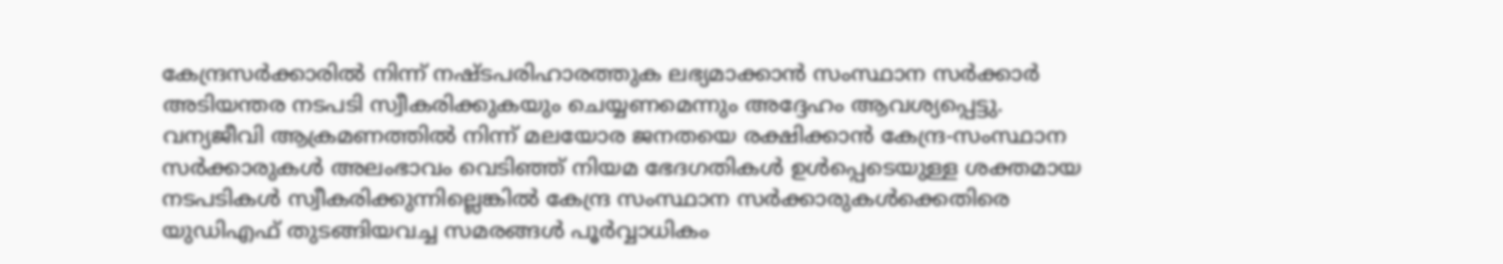കേന്ദ്രസര്‍ക്കാരില്‍ നിന്ന് നഷ്ടപരിഹാരത്തുക ലഭ്യമാക്കാന്‍ സംസ്ഥാന സര്‍ക്കാര്‍ അടിയന്തര നടപടി സ്വീകരിക്കുകയും ചെയ്യണമെന്നും അദ്ദേഹം ആവശ്യപ്പെട്ടു.  വന്യജീവി ആക്രമണത്തില്‍ നിന്ന് മലയോര ജനതയെ രക്ഷിക്കാന്‍ കേന്ദ്ര-സംസ്ഥാന സര്‍ക്കാരുകള്‍ അലംഭാവം വെടിഞ്ഞ് നിയമ ഭേദഗതികള്‍ ഉള്‍പ്പെടെയുള്ള ശക്തമായ നടപടികള്‍ സ്വീകരിക്കുന്നില്ലെങ്കില്‍ കേന്ദ്ര സംസ്ഥാന സര്‍ക്കാരുകള്‍ക്കെതിരെ യുഡിഎഫ് തുടങ്ങിയവച്ച സമരങ്ങള്‍ പൂര്‍വ്വാധികം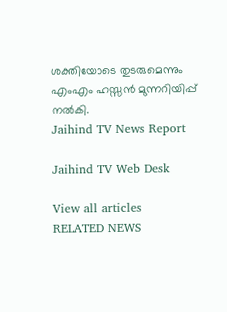ശക്തിയോടെ തുടരുമെന്നും എംഎം ഹസ്സന്‍ മുന്നറിയിപ്പ് നല്‍കി.
Jaihind TV News Report

Jaihind TV Web Desk

View all articles
RELATED NEWS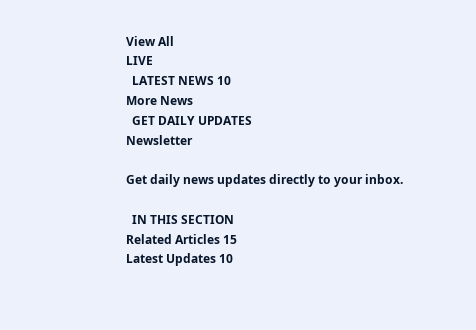View All
LIVE
  LATEST NEWS 10
More News
  GET DAILY UPDATES
Newsletter

Get daily news updates directly to your inbox.

  IN THIS SECTION
Related Articles 15
Latest Updates 10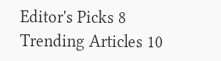Editor's Picks 8
Trending Articles 10